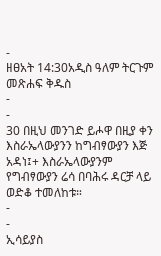-
ዘፀአት 14:30አዲስ ዓለም ትርጉም መጽሐፍ ቅዱስ
-
-
30 በዚህ መንገድ ይሖዋ በዚያ ቀን እስራኤላውያንን ከግብፃውያን እጅ አዳነ፤+ እስራኤላውያንም የግብፃውያን ሬሳ በባሕሩ ዳርቻ ላይ ወድቆ ተመለከቱ።
-
-
ኢሳይያስ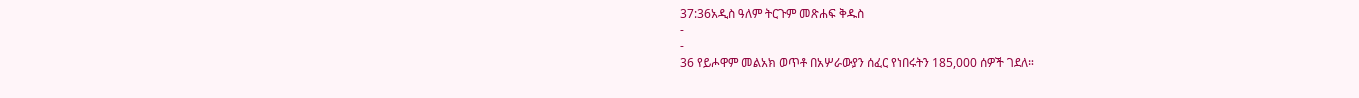37:36አዲስ ዓለም ትርጉም መጽሐፍ ቅዱስ
-
-
36 የይሖዋም መልአክ ወጥቶ በአሦራውያን ሰፈር የነበሩትን 185,000 ሰዎች ገደለ።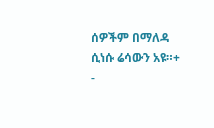ሰዎችም በማለዳ ሲነሱ ሬሳውን አዩ።+
-